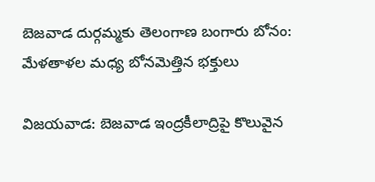బెజవాడ దుర్గమ్మకు తెలంగాణ బంగారు బోనం: మేళతాళల మధ్య బోనమెత్తిన భక్తులు

విజయవాడ: బెజవాడ ఇంద్రకీలాద్రిపై కొలువైన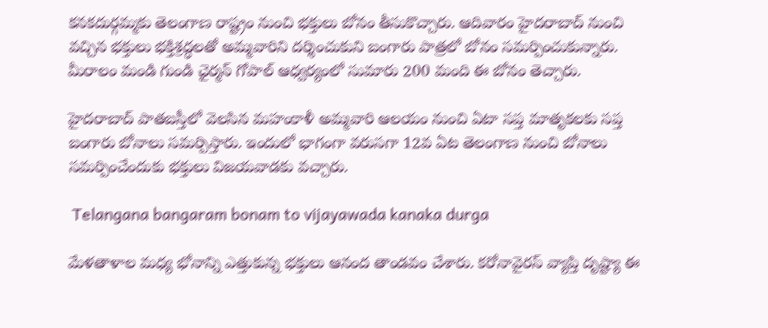కనకదుర్గమ్మకు తెలంగాణ రాష్ట్రం నుంచి భక్తులు బోనం తీసుకొచ్చారు. ఆదివారం హైదరాబాద్ నుంచి వచ్చిన భక్తులు భక్తిశ్రద్ధలతో అమ్మవారిని దర్శించుకుని బంగారు పాత్రలో బోనం సమర్పించుకున్నారు. మీరాలం మండి గుండి ఛైర్మన్ గోపాల్ ఆధ్వర్యంలో సుమారు 200 మంది ఈ బోనం తెచ్చారు.

హైదరాబాద్ పాతబస్తీలో వెలసిన మహంకాళీ అమ్మవారి ఆలయం నుంచి ఏటా సప్త మాతృకలకు సప్త బంగారు బోనాలు సమర్పిస్తారు. ఇందులో భాగంగా వరుసగా 12వ ఏట తెలంగాణ నుంచి బోనాలు సమర్పించేందుకు భక్తులు విజయవాడకు వచ్చారు.

 Telangana bangaram bonam to vijayawada kanaka durga

మేళతాళాల మధ్య భోనాన్ని ఎత్తుకున్న భక్తులు ఆనంద తాండవం చేశారు. కరోనావైరస్ వ్యాప్తి దృష్ట్యా ఈ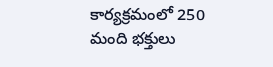కార్యక్రమంలో 250 మంది భక్తులు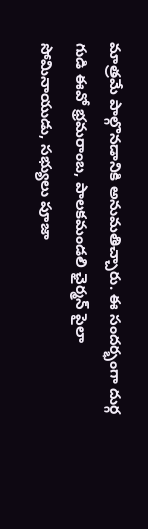మాత్రమే పాల్గొనడానికి అనుమతిచ్చారు. ఈ సందర్భంగా దుర్గ గుడి ఈవో భ్రమరాంబ, పాలకమండలి ఛైర్మన్ పైలా సోమినాయుడు, సభ్యులు పూజా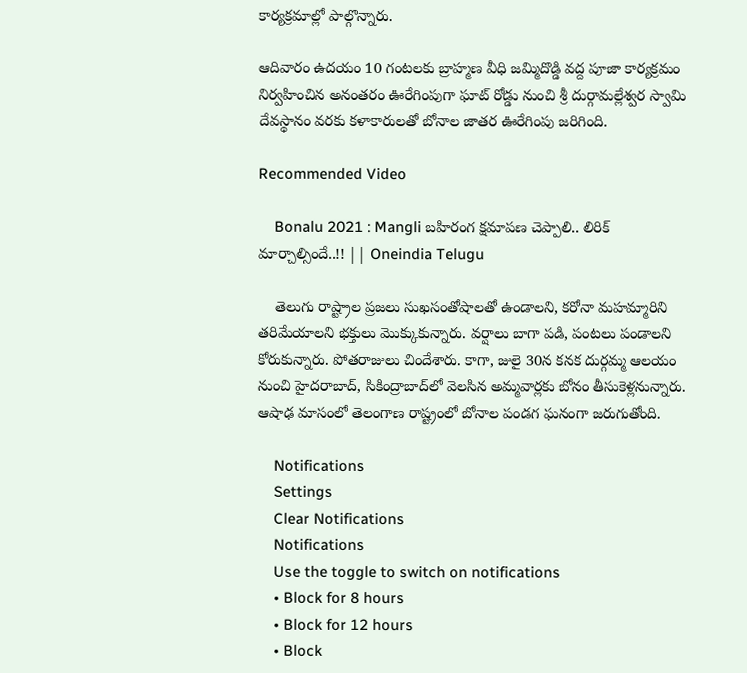కార్యక్రమాల్లో పాల్గొన్నారు.

ఆదివారం ఉదయం 10 గంటలకు బ్రాహ్మణ వీధి జమ్మిదొడ్డి వద్ద పూజా కార్యక్రమం నిర్వహించిన అనంతరం ఊరేగింపుగా ఘాట్ రోడ్డు నుంచి శ్రీ దుర్గామల్లేశ్వర స్వామి దేవస్థానం వరకు కళాకారులతో బోనాల జాతర ఊరేగింపు జరిగింది.

Recommended Video

    Bonalu 2021 : Mangli బహిరంగ క్షమాపణ చెప్పాలి.. లిరిక్ మార్చాల్సిందే..!! || Oneindia Telugu

    తెలుగు రాష్ట్రాల ప్రజలు సుఖసంతోషాలతో ఉండాలని, కరోనా మహమ్మారిని తరిమేయాలని భక్తులు మొక్కుకున్నారు. వర్షాలు బాగా పడి, పంటలు పండాలని కోరుకున్నారు. పోతరాజులు చిందేశారు. కాగా, జులై 30న కనక దుర్గమ్మ ఆలయం నుంచి హైదరాబాద్, సికింద్రాబాద్‌లో వెలసిన అమ్మవార్లకు బోనం తీసుకెళ్లనున్నారు. ఆషాఢ మాసంలో తెలంగాణ రాష్ట్రంలో బోనాల పండగ ఘనంగా జరుగుతోంది.

    Notifications
    Settings
    Clear Notifications
    Notifications
    Use the toggle to switch on notifications
    • Block for 8 hours
    • Block for 12 hours
    • Block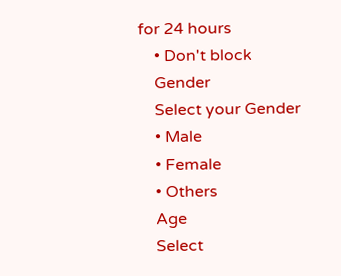for 24 hours
    • Don't block
    Gender
    Select your Gender
    • Male
    • Female
    • Others
    Age
    Select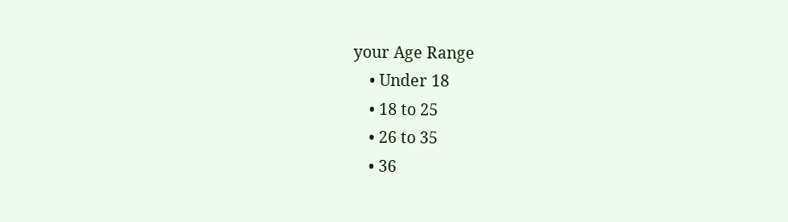your Age Range
    • Under 18
    • 18 to 25
    • 26 to 35
    • 36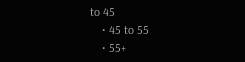to 45
    • 45 to 55
    • 55+